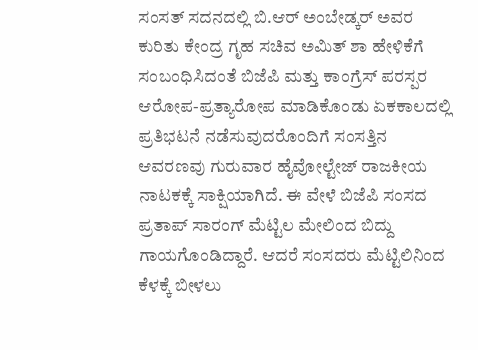ಸಂಸತ್ ಸದನದಲ್ಲಿ ಬಿ.ಆರ್ ಅಂಬೇಡ್ಕರ್ ಅವರ ಕುರಿತು ಕೇಂದ್ರ ಗೃಹ ಸಚಿವ ಅಮಿತ್ ಶಾ ಹೇಳಿಕೆಗೆ ಸಂಬಂಧಿಸಿದಂತೆ ಬಿಜೆಪಿ ಮತ್ತು ಕಾಂಗ್ರೆಸ್ ಪರಸ್ಪರ ಆರೋಪ-ಪ್ರತ್ಯಾರೋಪ ಮಾಡಿಕೊಂಡು ಏಕಕಾಲದಲ್ಲಿ ಪ್ರತಿಭಟನೆ ನಡೆಸುವುದರೊಂದಿಗೆ ಸಂಸತ್ತಿನ ಆವರಣವು ಗುರುವಾರ ಹೈವೋಲ್ಟೇಜ್ ರಾಜಕೀಯ ನಾಟಕಕ್ಕೆ ಸಾಕ್ಷಿಯಾಗಿದೆ. ಈ ವೇಳೆ ಬಿಜೆಪಿ ಸಂಸದ ಪ್ರತಾಪ್ ಸಾರಂಗ್ ಮೆಟ್ಟಿಲ ಮೇಲಿಂದ ಬಿದ್ದು ಗಾಯಗೊಂಡಿದ್ದಾರೆ. ಆದರೆ ಸಂಸದರು ಮೆಟ್ಟಿಲಿನಿಂದ ಕೆಳಕ್ಕೆ ಬೀಳಲು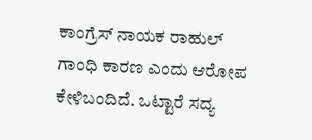ಕಾಂಗ್ರೆಸ್ ನಾಯಕ ರಾಹುಲ್ ಗಾಂಧಿ ಕಾರಣ ಎಂದು ಆರೋಪ ಕೇಳಿಬಂದಿದೆ. ಒಟ್ಟಾರೆ ಸದ್ಯ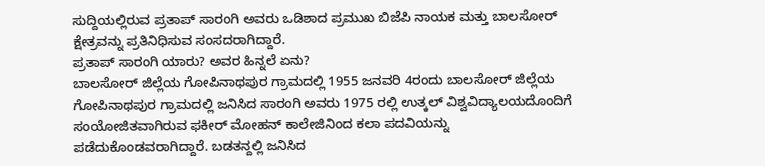ಸುದ್ದಿಯಲ್ಲಿರುವ ಪ್ರತಾಪ್ ಸಾರಂಗಿ ಅವರು ಒಡಿಶಾದ ಪ್ರಮುಖ ಬಿಜೆಪಿ ನಾಯಕ ಮತ್ತು ಬಾಲಸೋರ್ ಕ್ಷೇತ್ರವನ್ನು ಪ್ರತಿನಿಧಿಸುವ ಸಂಸದರಾಗಿದ್ದಾರೆ.
ಪ್ರತಾಪ್ ಸಾರಂಗಿ ಯಾರು? ಅವರ ಹಿನ್ನಲೆ ಏನು?
ಬಾಲಸೋರ್ ಜಿಲ್ಲೆಯ ಗೋಪಿನಾಥಪುರ ಗ್ರಾಮದಲ್ಲಿ 1955 ಜನವರಿ 4ರಂದು ಬಾಲಸೋರ್ ಜಿಲ್ಲೆಯ ಗೋಪಿನಾಥಪುರ ಗ್ರಾಮದಲ್ಲಿ ಜನಿಸಿದ ಸಾರಂಗಿ ಅವರು 1975 ರಲ್ಲಿ ಉತ್ಕಲ್ ವಿಶ್ವವಿದ್ಯಾಲಯದೊಂದಿಗೆ ಸಂಯೋಜಿತವಾಗಿರುವ ಫಕೀರ್ ಮೋಹನ್ ಕಾಲೇಜಿನಿಂದ ಕಲಾ ಪದವಿಯನ್ನು ಪಡೆದುಕೊಂಡವರಾಗಿದ್ದಾರೆ. ಬಡತನ್ದಲ್ಲಿ ಜನಿಸಿದ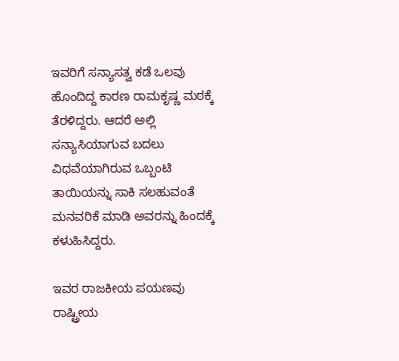ಇವರಿಗೆ ಸನ್ಯಾಸತ್ವ ಕಡೆ ಒಲವು ಹೊಂದಿದ್ದ ಕಾರಣ ರಾಮಕೃಷ್ಣ ಮಠಕ್ಕೆ ತೆರಳಿದ್ದರು. ಆದರೆ ಅಲ್ಲಿ ಸನ್ಯಾಸಿಯಾಗುವ ಬದಲು ವಿಧವೆಯಾಗಿರುವ ಒಬ್ಬಂಟಿ ತಾಯಿಯನ್ನು ಸಾಕಿ ಸಲಹುವಂತೆ ಮನವರಿಕೆ ಮಾಡಿ ಅವರನ್ನು ಹಿಂದಕ್ಕೆ ಕಳುಹಿಸಿದ್ದರು.

ಇವರ ರಾಜಕೀಯ ಪಯಣವು ರಾಷ್ಟ್ರೀಯ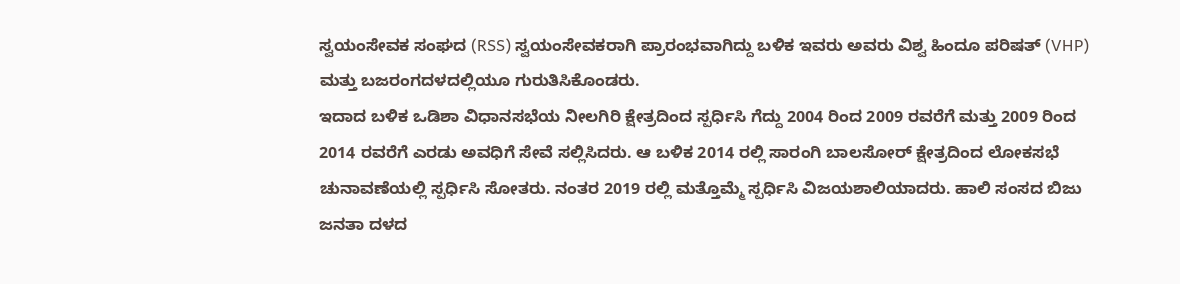ಸ್ವಯಂಸೇವಕ ಸಂಘದ (RSS) ಸ್ವಯಂಸೇವಕರಾಗಿ ಪ್ರಾರಂಭವಾಗಿದ್ದು ಬಳಿಕ ಇವರು ಅವರು ವಿಶ್ವ ಹಿಂದೂ ಪರಿಷತ್ (VHP) ಮತ್ತು ಬಜರಂಗದಳದಲ್ಲಿಯೂ ಗುರುತಿಸಿಕೊಂಡರು.
ಇದಾದ ಬಳಿಕ ಒಡಿಶಾ ವಿಧಾನಸಭೆಯ ನೀಲಗಿರಿ ಕ್ಷೇತ್ರದಿಂದ ಸ್ಪರ್ಧಿಸಿ ಗೆದ್ದು 2004 ರಿಂದ 2009 ರವರೆಗೆ ಮತ್ತು 2009 ರಿಂದ 2014 ರವರೆಗೆ ಎರಡು ಅವಧಿಗೆ ಸೇವೆ ಸಲ್ಲಿಸಿದರು. ಆ ಬಳಿಕ 2014 ರಲ್ಲಿ ಸಾರಂಗಿ ಬಾಲಸೋರ್ ಕ್ಷೇತ್ರದಿಂದ ಲೋಕಸಭೆ ಚುನಾವಣೆಯಲ್ಲಿ ಸ್ಪರ್ಧಿಸಿ ಸೋತರು. ನಂತರ 2019 ರಲ್ಲಿ ಮತ್ತೊಮ್ಮೆ ಸ್ಪರ್ಧಿಸಿ ವಿಜಯಶಾಲಿಯಾದರು. ಹಾಲಿ ಸಂಸದ ಬಿಜು ಜನತಾ ದಳದ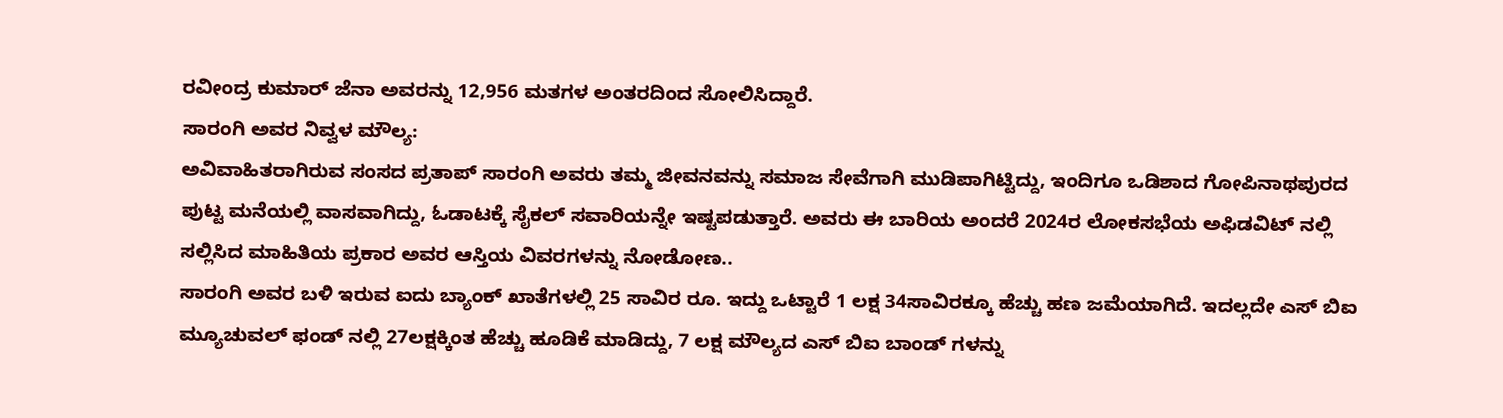ರವೀಂದ್ರ ಕುಮಾರ್ ಜೆನಾ ಅವರನ್ನು 12,956 ಮತಗಳ ಅಂತರದಿಂದ ಸೋಲಿಸಿದ್ದಾರೆ.
ಸಾರಂಗಿ ಅವರ ನಿವ್ವಳ ಮೌಲ್ಯ:
ಅವಿವಾಹಿತರಾಗಿರುವ ಸಂಸದ ಪ್ರತಾಪ್ ಸಾರಂಗಿ ಅವರು ತಮ್ಮ ಜೀವನವನ್ನು ಸಮಾಜ ಸೇವೆಗಾಗಿ ಮುಡಿಪಾಗಿಟ್ಟಿದ್ದು, ಇಂದಿಗೂ ಒಡಿಶಾದ ಗೋಪಿನಾಥಪುರದ ಪುಟ್ಟ ಮನೆಯಲ್ಲಿ ವಾಸವಾಗಿದ್ದು, ಓಡಾಟಕ್ಕೆ ಸೈಕಲ್ ಸವಾರಿಯನ್ನೇ ಇಷ್ಟಪಡುತ್ತಾರೆ. ಅವರು ಈ ಬಾರಿಯ ಅಂದರೆ 2024ರ ಲೋಕಸಭೆಯ ಅಫಿಡವಿಟ್ ನಲ್ಲಿ ಸಲ್ಲಿಸಿದ ಮಾಹಿತಿಯ ಪ್ರಕಾರ ಅವರ ಆಸ್ತಿಯ ವಿವರಗಳನ್ನು ನೋಡೋಣ..
ಸಾರಂಗಿ ಅವರ ಬಳಿ ಇರುವ ಐದು ಬ್ಯಾಂಕ್ ಖಾತೆಗಳಲ್ಲಿ 25 ಸಾವಿರ ರೂ. ಇದ್ದು ಒಟ್ಟಾರೆ 1 ಲಕ್ಷ 34ಸಾವಿರಕ್ಕೂ ಹೆಚ್ಚು ಹಣ ಜಮೆಯಾಗಿದೆ. ಇದಲ್ಲದೇ ಎಸ್ ಬಿಐ ಮ್ಯೂಚುವಲ್ ಫಂಡ್ ನಲ್ಲಿ 27ಲಕ್ಷಕ್ಕಿಂತ ಹೆಚ್ಚು ಹೂಡಿಕೆ ಮಾಡಿದ್ದು, 7 ಲಕ್ಷ ಮೌಲ್ಯದ ಎಸ್ ಬಿಐ ಬಾಂಡ್ ಗಳನ್ನು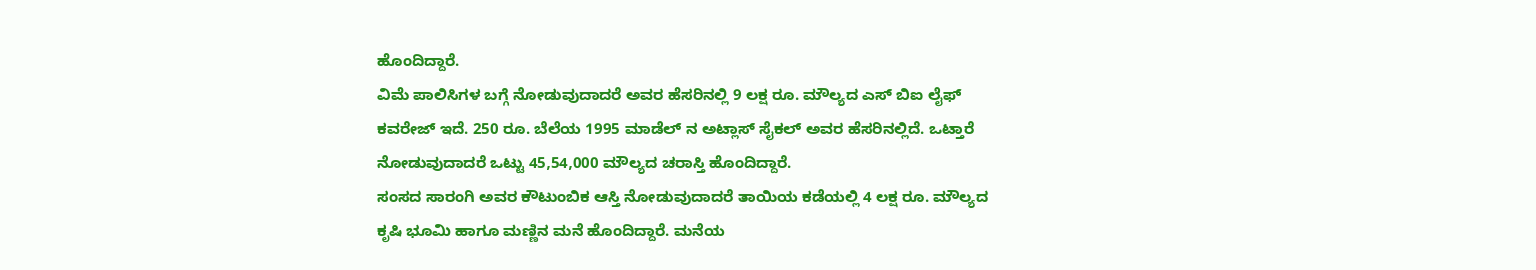ಹೊಂದಿದ್ದಾರೆ.
ವಿಮೆ ಪಾಲಿಸಿಗಳ ಬಗ್ಗೆ ನೋಡುವುದಾದರೆ ಅವರ ಹೆಸರಿನಲ್ಲಿ 9 ಲಕ್ಷ ರೂ. ಮೌಲ್ಯದ ಎಸ್ ಬಿಐ ಲೈಫ್ ಕವರೇಜ್ ಇದೆ. 250 ರೂ. ಬೆಲೆಯ 1995 ಮಾಡೆಲ್ ನ ಅಟ್ಲಾಸ್ ಸೈಕಲ್ ಅವರ ಹೆಸರಿನಲ್ಲಿದೆ. ಒಟ್ತಾರೆ ನೋಡುವುದಾದರೆ ಒಟ್ಟು 45,54,000 ಮೌಲ್ಯದ ಚರಾಸ್ತಿ ಹೊಂದಿದ್ದಾರೆ.
ಸಂಸದ ಸಾರಂಗಿ ಅವರ ಕೌಟುಂಬಿಕ ಆಸ್ತಿ ನೋಡುವುದಾದರೆ ತಾಯಿಯ ಕಡೆಯಲ್ಲಿ 4 ಲಕ್ಷ ರೂ. ಮೌಲ್ಯದ ಕೃಷಿ ಭೂಮಿ ಹಾಗೂ ಮಣ್ಣಿನ ಮನೆ ಹೊಂದಿದ್ದಾರೆ. ಮನೆಯ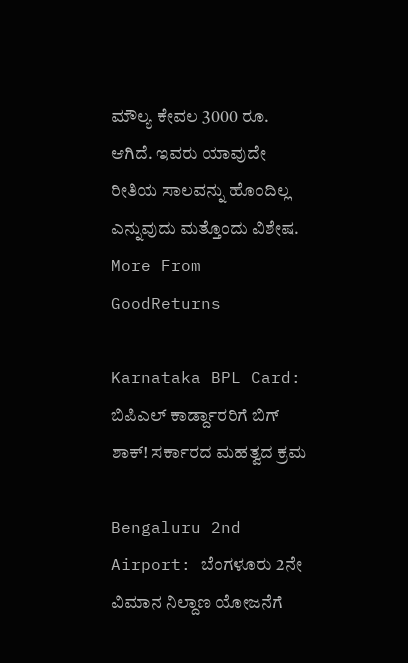ಮೌಲ್ಯ ಕೇವಲ 3000 ರೂ. ಆಗಿದೆ. ಇವರು ಯಾವುದೇ ರೀತಿಯ ಸಾಲವನ್ನು ಹೊಂದಿಲ್ಲ ಎನ್ನುವುದು ಮತ್ತೊಂದು ವಿಶೇಷ.
More From GoodReturns

Karnataka BPL Card: ಬಿಪಿಎಲ್ ಕಾರ್ಡ್ದಾರರಿಗೆ ಬಿಗ್ ಶಾಕ್! ಸರ್ಕಾರದ ಮಹತ್ವದ ಕ್ರಮ

Bengaluru 2nd Airport: ಬೆಂಗಳೂರು 2ನೇ ವಿಮಾನ ನಿಲ್ದಾಣ ಯೋಜನೆಗೆ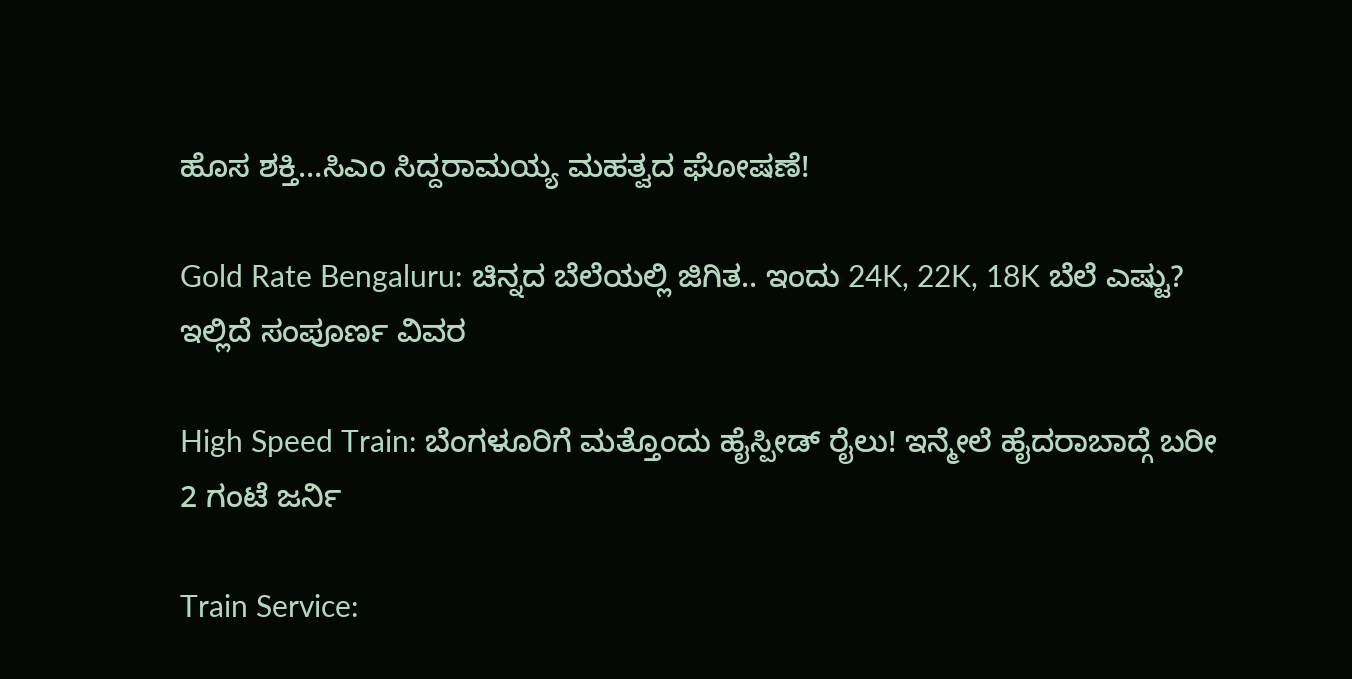ಹೊಸ ಶಕ್ತಿ…ಸಿಎಂ ಸಿದ್ದರಾಮಯ್ಯ ಮಹತ್ವದ ಘೋಷಣೆ!

Gold Rate Bengaluru: ಚಿನ್ನದ ಬೆಲೆಯಲ್ಲಿ ಜಿಗಿತ.. ಇಂದು 24K, 22K, 18K ಬೆಲೆ ಎಷ್ಟು? ಇಲ್ಲಿದೆ ಸಂಪೂರ್ಣ ವಿವರ

High Speed Train: ಬೆಂಗಳೂರಿಗೆ ಮತ್ತೊಂದು ಹೈಸ್ಪೀಡ್ ರೈಲು! ಇನ್ಮೇಲೆ ಹೈದರಾಬಾದ್ಗೆ ಬರೀ 2 ಗಂಟೆ ಜರ್ನಿ

Train Service: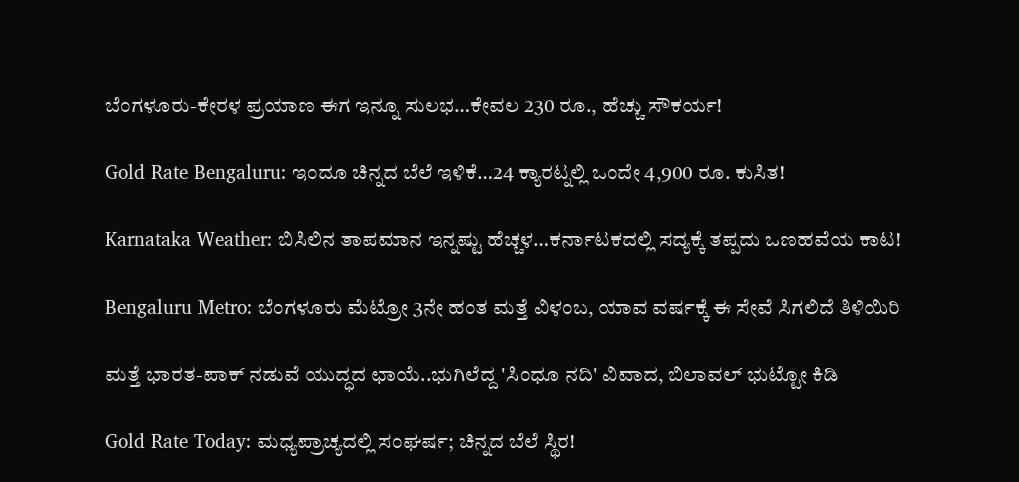ಬೆಂಗಳೂರು-ಕೇರಳ ಪ್ರಯಾಣ ಈಗ ಇನ್ನೂ ಸುಲಭ…ಕೇವಲ 230 ರೂ., ಹೆಚ್ಚು ಸೌಕರ್ಯ!

Gold Rate Bengaluru: ಇಂದೂ ಚಿನ್ನದ ಬೆಲೆ ಇಳಿಕೆ…24 ಕ್ಯಾರಟ್ನಲ್ಲಿ ಒಂದೇ 4,900 ರೂ. ಕುಸಿತ!

Karnataka Weather: ಬಿಸಿಲಿನ ತಾಪಮಾನ ಇನ್ನಷ್ಟು ಹೆಚ್ಚಳ…ಕರ್ನಾಟಕದಲ್ಲಿ ಸದ್ಯಕ್ಕೆ ತಪ್ಪದು ಒಣಹವೆಯ ಕಾಟ!

Bengaluru Metro: ಬೆಂಗಳೂರು ಮೆಟ್ರೋ 3ನೇ ಹಂತ ಮತ್ತೆ ವಿಳಂಬ, ಯಾವ ವರ್ಷಕ್ಕೆ ಈ ಸೇವೆ ಸಿಗಲಿದೆ ತಿಳಿಯಿರಿ

ಮತ್ತೆ ಭಾರತ-ಪಾಕ್ ನಡುವೆ ಯುದ್ಧದ ಛಾಯೆ..ಭುಗಿಲೆದ್ದ 'ಸಿಂಧೂ ನದಿ' ವಿವಾದ, ಬಿಲಾವಲ್ ಭುಟ್ಟೋ ಕಿಡಿ

Gold Rate Today: ಮಧ್ಯಪ್ರಾಚ್ಯದಲ್ಲಿ ಸಂಘರ್ಷ; ಚಿನ್ನದ ಬೆಲೆ ಸ್ಥಿರ!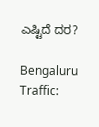ಎಷ್ಟಿದೆ ದರ?

Bengaluru Traffic: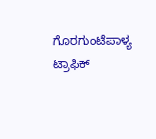ಗೊರಗುಂಟೆಪಾಳ್ಯ ಟ್ರಾಫಿಕ್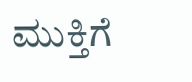ಮುಕ್ತಿಗೆ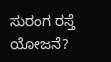ಸುರಂಗ ರಸ್ತೆ ಯೋಜನೆ?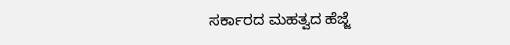ಸರ್ಕಾರದ ಮಹತ್ವದ ಹೆಜ್ಜೆ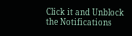Click it and Unblock the Notifications